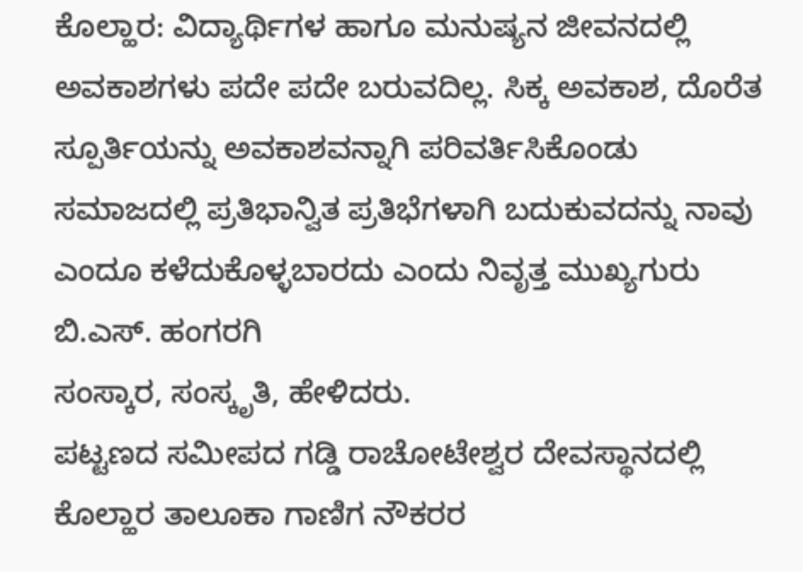ಕೊಲ್ಹಾರ: ವಿದ್ಯಾರ್ಥಿಗಳ ಹಾಗೂ ಮನುಷ್ಯನ ಜೀವನದಲ್ಲಿ ಅವಕಾಶಗಳು ಪದೇ ಪದೇ ಬರುವದಿಲ್ಲ. ಸಿಕ್ಕ ಅವಕಾಶ, ದೊರೆತ ಸ್ಪೂರ್ತಿಯನ್ನು ಅವಕಾಶವನ್ನಾಗಿ ಪರಿವರ್ತಿಸಿಕೊಂಡು ಸಮಾಜದಲ್ಲಿ ಪ್ರತಿಭಾನ್ವಿತ ಪ್ರತಿಭೆಗಳಾಗಿ ಬದುಕುವದನ್ನು ನಾವು ಎಂದೂ ಕಳೆದುಕೊಳ್ಳಬಾರದು ಎಂದು ನಿವೃತ್ತ ಮುಖ್ಯಗುರು ಬಿ.ಎಸ್. ಹಂಗರಗಿ
ಸಂಸ್ಕಾರ, ಸಂಸ್ಕೃತಿ, ಹೇಳಿದರು.
ಪಟ್ಟಣದ ಸಮೀಪದ ಗಡ್ಡಿ ರಾಚೋಟೇಶ್ವರ ದೇವಸ್ಥಾನದಲ್ಲಿ ಕೊಲ್ಹಾರ ತಾಲೂಕಾ ಗಾಣಿಗ ನೌಕರರ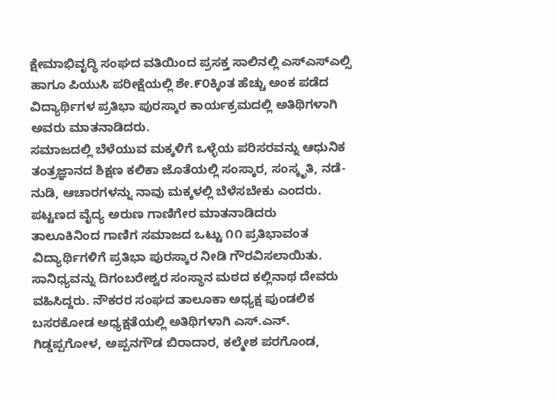ಕ್ಷೇಮಾಭಿವೃದ್ಧಿ ಸಂಘದ ವತಿಯಿಂದ ಪ್ರಸಕ್ತ ಸಾಲಿನಲ್ಲಿ ಎಸ್ಎಸ್ಎಲ್ಸಿ ಹಾಗೂ ಪಿಯುಸಿ ಪರೀಕ್ಷೆಯಲ್ಲಿ ಶೇ.೯೦ಕ್ಕಿಂತ ಹೆಚ್ಚು ಅಂಕ ಪಡೆದ ವಿದ್ಯಾರ್ಥಿಗಳ ಪ್ರತಿಭಾ ಪುರಸ್ಕಾರ ಕಾರ್ಯಕ್ರಮದಲ್ಲಿ ಅತಿಥಿಗಳಾಗಿ ಅವರು ಮಾತನಾಡಿದರು.
ಸಮಾಜದಲ್ಲಿ ಬೆಳೆಯುವ ಮಕ್ಕಳಿಗೆ ಒಳ್ಳೆಯ ಪರಿಸರವನ್ನು ಆಧುನಿಕ ತಂತ್ರಜ್ಞಾನದ ಶಿಕ್ಷಣ ಕಲಿಕಾ ಜೊತೆಯಲ್ಲಿ ಸಂಸ್ಕಾರ, ಸಂಸ್ಕೃತಿ, ನಡೆ-ನುಡಿ, ಆಚಾರಗಳನ್ನು ನಾವು ಮಕ್ಕಳಲ್ಲಿ ಬೆಳೆಸಬೇಕು ಎಂದರು.
ಪಟ್ಟಣದ ವೈದ್ಯ ಅರುಣ ಗಾಣಿಗೇರ ಮಾತನಾಡಿದರು
ತಾಲೂಕಿನಿಂದ ಗಾಣಿಗ ಸಮಾಜದ ಒಟ್ಟು ೧೧ ಪ್ರತಿಭಾವಂತ ವಿದ್ಯಾರ್ಥಿಗಳಿಗೆ ಪ್ರತಿಭಾ ಪುರಸ್ಕಾರ ನೀಡಿ ಗೌರವಿಸಲಾಯಿತು.
ಸಾನಿಧ್ಯವನ್ನು ದಿಗಂಬರೇಶ್ವರ ಸಂಸ್ಥಾನ ಮಠದ ಕಲ್ಲಿನಾಥ ದೇವರು ವಹಿಸಿದ್ದರು. ನೌಕರರ ಸಂಘದ ತಾಲೂಕಾ ಅಧ್ಯಕ್ಷ ಪುಂಡಲಿಕ ಬಸರಕೋಡ ಅಧ್ಯಕ್ಷತೆಯಲ್ಲಿ ಅತಿಥಿಗಳಾಗಿ ಎಸ್.ಎನ್. ಗಿಡ್ಡಪ್ಪಗೋಳ, ಅಪ್ಪನಗೌಡ ಬಿರಾದಾರ, ಕಲ್ಮೇಶ ಪರಗೊಂಡ,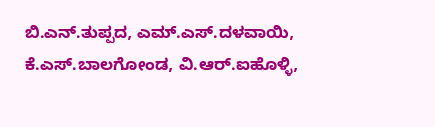ಬಿ.ಎನ್.ತುಪ್ಪದ, ಎಮ್.ಎಸ್.ದಳವಾಯಿ, ಕೆ.ಎಸ್.ಬಾಲಗೋಂಡ, ವಿ.ಆರ್.ಐಹೊಳ್ಳಿ,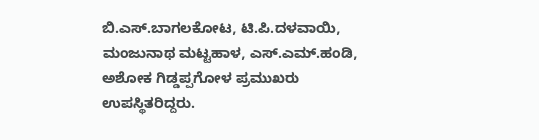ಬಿ.ಎಸ್.ಬಾಗಲಕೋಟ, ಟಿ.ಪಿ.ದಳವಾಯಿ, ಮಂಜುನಾಥ ಮಟ್ಟಹಾಳ, ಎಸ್.ಎಮ್.ಹಂಡಿ, ಅಶೋಕ ಗಿಡ್ಡಪ್ಪಗೋಳ ಪ್ರಮುಖರು ಉಪಸ್ಥಿತರಿದ್ದರು.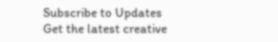Subscribe to Updates
Get the latest creative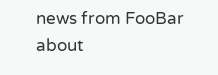news from FooBar about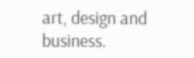art, design and business.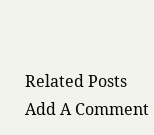Related Posts
Add A Comment